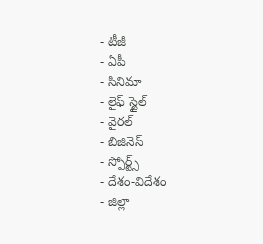- టీజీ
- ఏపీ
- సినిమా
- లైఫ్ స్టైల్
- వైరల్
- బిజినెస్
- స్పోర్ట్స్
- దేశం-విదేశం
- జిల్లా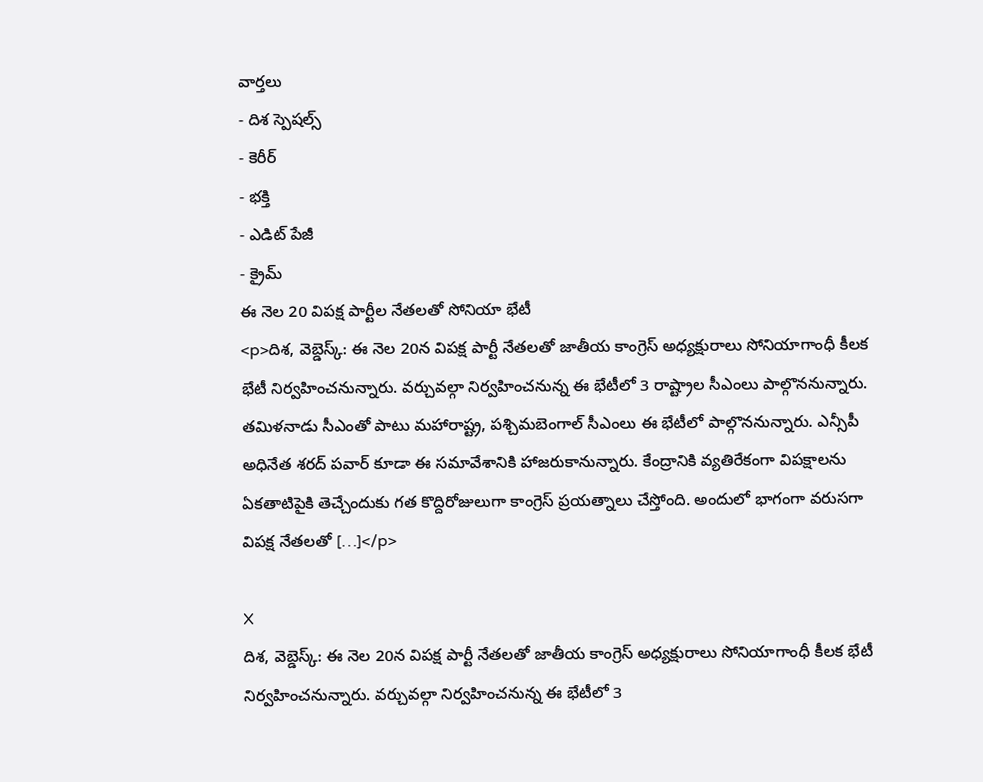వార్తలు
- దిశ స్పెషల్స్
- కెరీర్
- భక్తి
- ఎడిట్ పేజీ
- క్రైమ్
ఈ నెల 20 విపక్ష పార్టీల నేతలతో సోనియా భేటీ
<p>దిశ, వెబ్డెస్క్: ఈ నెల 20న విపక్ష పార్టీ నేతలతో జాతీయ కాంగ్రెస్ అధ్యక్షురాలు సోనియాగాంధీ కీలక భేటీ నిర్వహించనున్నారు. వర్చువల్గా నిర్వహించనున్న ఈ భేటీలో 3 రాష్ట్రాల సీఎంలు పాల్గొననున్నారు. తమిళనాడు సీఎంతో పాటు మహారాష్ట్ర, పశ్చిమబెంగాల్ సీఎంలు ఈ భేటీలో పాల్గొననున్నారు. ఎన్సీపీ అధినేత శరద్ పవార్ కూడా ఈ సమావేశానికి హాజరుకానున్నారు. కేంద్రానికి వ్యతిరేకంగా విపక్షాలను ఏకతాటిపైకి తెచ్చేందుకు గత కొద్దిరోజులుగా కాంగ్రెస్ ప్రయత్నాలు చేస్తోంది. అందులో భాగంగా వరుసగా విపక్ష నేతలతో […]</p>

X
దిశ, వెబ్డెస్క్: ఈ నెల 20న విపక్ష పార్టీ నేతలతో జాతీయ కాంగ్రెస్ అధ్యక్షురాలు సోనియాగాంధీ కీలక భేటీ నిర్వహించనున్నారు. వర్చువల్గా నిర్వహించనున్న ఈ భేటీలో 3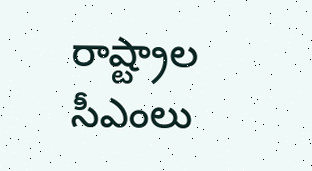రాష్ట్రాల సీఎంలు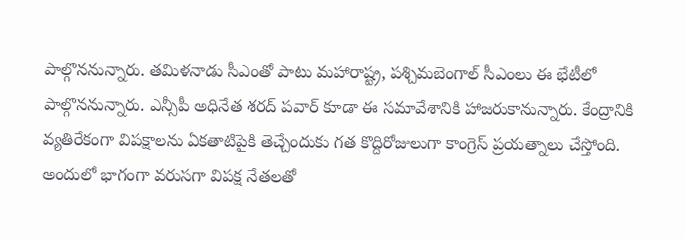పాల్గొననున్నారు. తమిళనాడు సీఎంతో పాటు మహారాష్ట్ర, పశ్చిమబెంగాల్ సీఎంలు ఈ భేటీలో పాల్గొననున్నారు. ఎన్సీపీ అధినేత శరద్ పవార్ కూడా ఈ సమావేశానికి హాజరుకానున్నారు. కేంద్రానికి వ్యతిరేకంగా విపక్షాలను ఏకతాటిపైకి తెచ్చేందుకు గత కొద్దిరోజులుగా కాంగ్రెస్ ప్రయత్నాలు చేస్తోంది. అందులో భాగంగా వరుసగా విపక్ష నేతలతో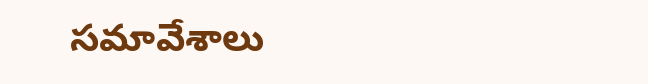సమావేశాలు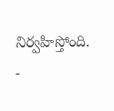నిర్వహిస్తోంది.
-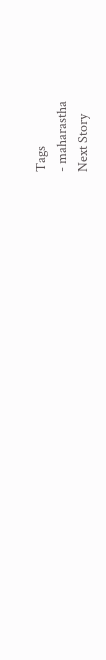Tags
- maharastha
Next Story